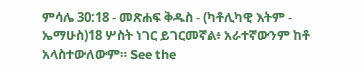ምሳሌ 30:18 - መጽሐፍ ቅዱስ - (ካቶሊካዊ እትም - ኤማሁስ)18 ሦስት ነገር ይገርመኛል፥ አራተኛውንም ከቶ አላስተውለውም። See the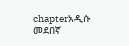chapterአዲሱ መደበኛ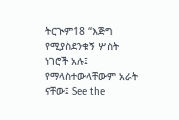ትርጒም18 “እጅግ የሚያስደንቁኝ ሦስት ነገሮች አሉ፤ የማላስተውላቸውም አራት ናቸው፤ See the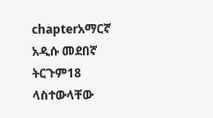chapterአማርኛ አዲሱ መደበኛ ትርጉም18 ላስተውላቸው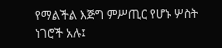የማልችል እጅግ ምሥጢር የሆኑ ሦስት ነገሮች አሉ፤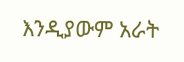እንዲያውም አራት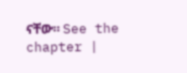ናቸው። See the chapter |